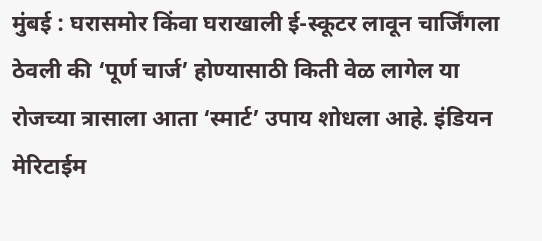मुंबई : घरासमोर किंवा घराखाली ई-स्कूटर लावून चार्जिंगला ठेवली की ‘पूर्ण चार्ज’ होण्यासाठी किती वेळ लागेल या रोजच्या त्रासाला आता ‘स्मार्ट’ उपाय शोधला आहे. इंडियन मेरिटाईम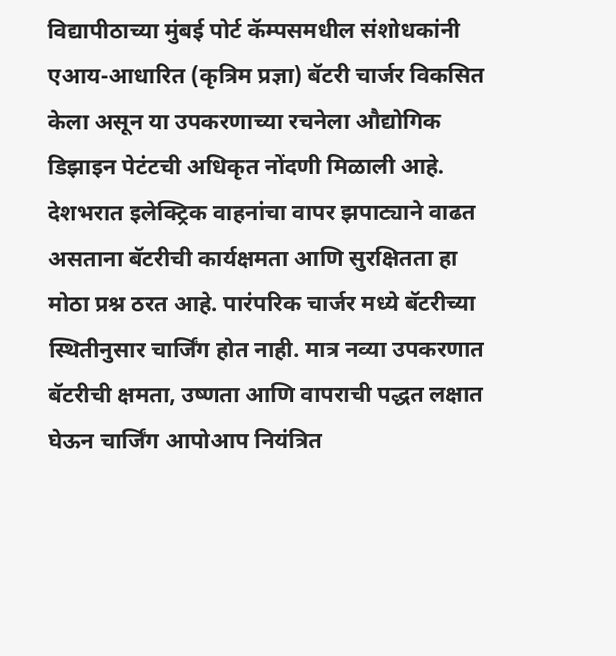विद्यापीठाच्या मुंबई पोर्ट कॅम्पसमधील संशोधकांनी एआय-आधारित (कृत्रिम प्रज्ञा) बॅटरी चार्जर विकसित केला असून या उपकरणाच्या रचनेला औद्योगिक डिझाइन पेटंटची अधिकृत नोंदणी मिळाली आहे.
देशभरात इलेक्ट्रिक वाहनांचा वापर झपाट्याने वाढत असताना बॅटरीची कार्यक्षमता आणि सुरक्षितता हा मोठा प्रश्न ठरत आहे. पारंपरिक चार्जर मध्ये बॅटरीच्या स्थितीनुसार चार्जिंग होत नाही. मात्र नव्या उपकरणात बॅटरीची क्षमता, उष्णता आणि वापराची पद्धत लक्षात घेऊन चार्जिंग आपोआप नियंत्रित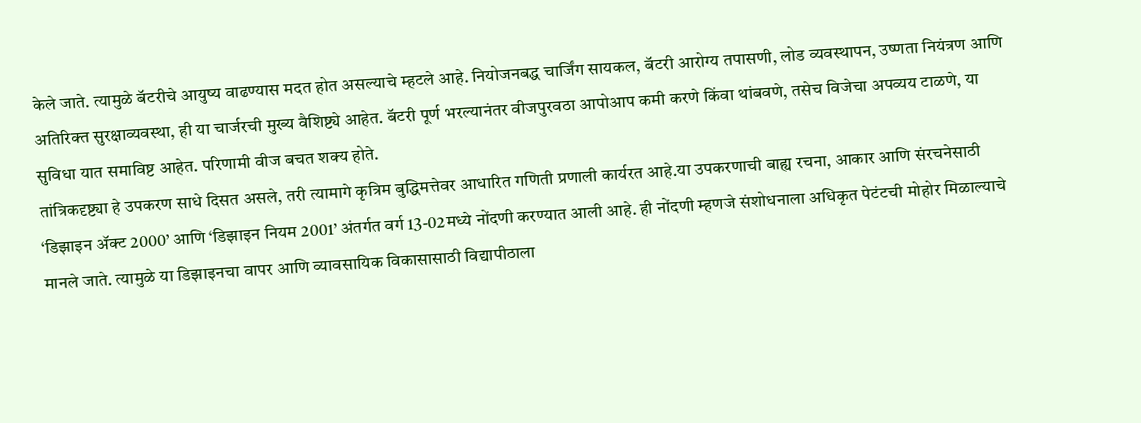केले जाते. त्यामुळे बॅटरीचे आयुष्य वाढण्यास मदत होत असल्याचे म्हटले आहे. नियोजनबद्ध चार्जिंग सायकल, बॅटरी आरोग्य तपासणी, लोड व्यवस्थापन, उष्णता नियंत्रण आणि अतिरिक्त सुरक्षाव्यवस्था, ही या चार्जरची मुख्य वैशिष्ट्ये आहेत. बॅटरी पूर्ण भरल्यानंतर वीजपुरवठा आपोआप कमी करणे किंवा थांबवणे, तसेच विजेचा अपव्यय टाळणे, या सुविधा यात समाविष्ट आहेत. परिणामी वीज बचत शक्य होते.
तांत्रिकदृष्ट्या हे उपकरण साधे दिसत असले, तरी त्यामागे कृत्रिम बुद्धिमत्तेवर आधारित गणिती प्रणाली कार्यरत आहे.या उपकरणाची बाह्य रचना, आकार आणि संरचनेसाठी ‘डिझाइन ॲक्ट 2000’ आणि ‘डिझाइन नियम 2001’ अंतर्गत वर्ग 13-02मध्ये नोंदणी करण्यात आली आहे. ही नोंदणी म्हणजे संशोधनाला अधिकृत पेटंटची मोहोर मिळाल्याचे मानले जाते. त्यामुळे या डिझाइनचा वापर आणि व्यावसायिक विकासासाठी विद्यापीठाला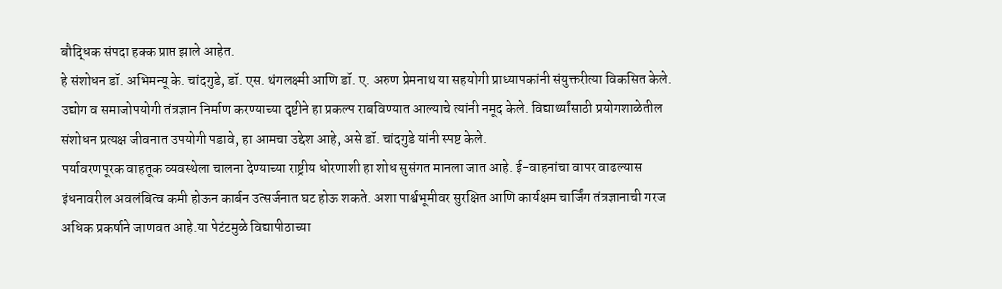बौद्धिक संपदा हक्क प्राप्त झाले आहेत.
हे संशोधन डॉ. अभिमन्यू के. चांदगुडे, डॉ. एस. थंगलक्ष्मी आणि डॉ. ए. अरुण प्रेमनाथ या सहयोगी प्राध्यापकांनी संयुक्तरीत्या विकसित केले. उद्योग व समाजोपयोगी तंत्रज्ञान निर्माण करण्याच्या दृष्टीने हा प्रकल्प राबविण्यात आल्याचे त्यांनी नमूद केले. विद्यार्थ्यांसाठी प्रयोगशाळेतील संशोधन प्रत्यक्ष जीवनात उपयोगी पडावे, हा आमचा उद्देश आहे, असे डॉ. चांदगुडे यांनी स्पष्ट केले.
पर्यावरणपूरक वाहतूक व्यवस्थेला चालना देण्याच्या राष्ट्रीय धोरणाशी हा शोध सुसंगत मानला जात आहे. ई-वाहनांचा वापर वाढल्यास इंधनावरील अवलंबित्व कमी होऊन कार्बन उत्सर्जनात घट होऊ शकते. अशा पार्श्वभूमीवर सुरक्षित आणि कार्यक्षम चार्जिंग तंत्रज्ञानाची गरज अधिक प्रकर्षाने जाणवत आहे.या पेटंटमुळे विद्यापीठाच्या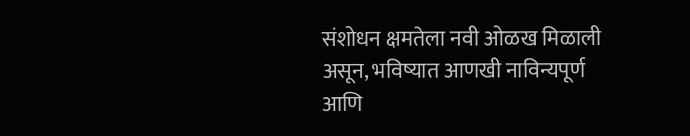संशोधन क्षमतेला नवी ओळख मिळाली असून, भविष्यात आणखी नाविन्यपूर्ण आणि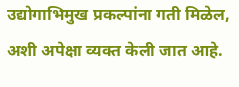उद्योगाभिमुख प्रकल्पांना गती मिळेल, अशी अपेक्षा व्यक्त केली जात आहे.